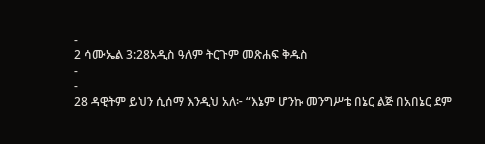-
2 ሳሙኤል 3:28አዲስ ዓለም ትርጉም መጽሐፍ ቅዱስ
-
-
28 ዳዊትም ይህን ሲሰማ እንዲህ አለ፦ “እኔም ሆንኩ መንግሥቴ በኔር ልጅ በአበኔር ደም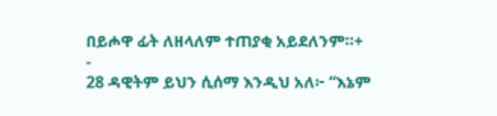በይሖዋ ፊት ለዘላለም ተጠያቂ አይደለንም።+
-
28 ዳዊትም ይህን ሲሰማ እንዲህ አለ፦ “እኔም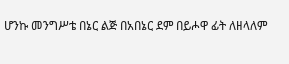ሆንኩ መንግሥቴ በኔር ልጅ በአበኔር ደም በይሖዋ ፊት ለዘላለም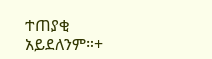ተጠያቂ አይደለንም።+